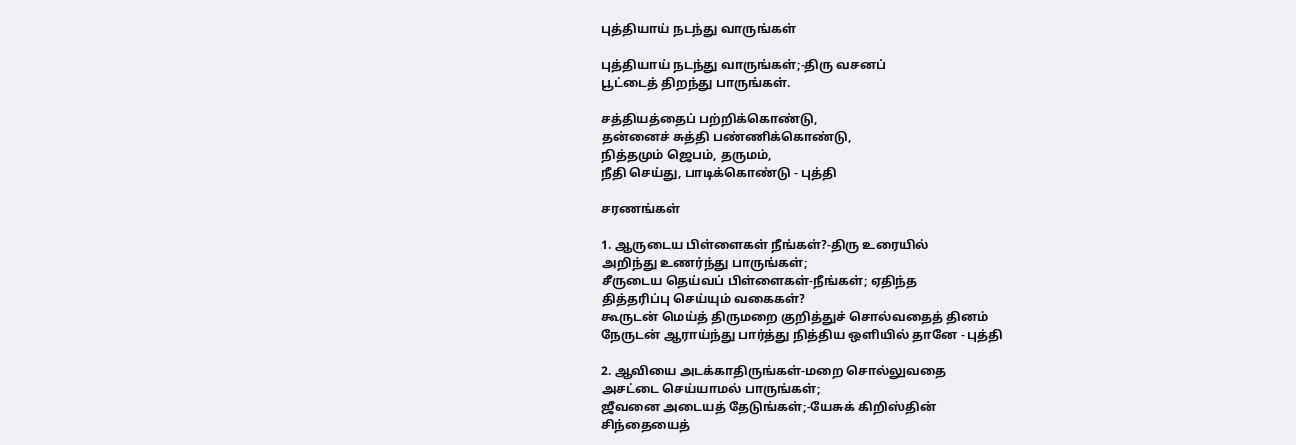புத்தியாய்‌ நடந்து வாருங்கள்‌

புத்தியாய்‌ நடந்து வாருங்கள்‌;-திரு வசனப்‌
பூட்டைத்‌ திறந்து பாருங்கள்‌.

சத்தியத்தைப்‌ பற்றிக்கொண்டு,
தன்னைச்‌ சுத்தி பண்ணிக்கொண்டு,
நித்தமும்‌ ஜெபம்‌, தருமம்‌,
நீதி செய்து, பாடிக்கொண்டு - புத்தி

சரணங்கள்‌

1. ஆருடைய பிள்ளைகள்‌ நீங்கள்‌?-திரு உரையில்‌
அறிந்து உணர்ந்து பாருங்கள்‌;
சீருடைய தெய்வப்‌ பிள்ளைகள்‌-நீங்கள்‌; ஏதிந்த
தித்தரிப்பு செய்யும்‌ வகைகள்‌?
கூருடன்‌ மெய்த்‌ திருமறை குறித்துச்‌ சொல்வதைத்‌ தினம்‌
நேருடன்‌ ஆராய்ந்து பார்த்து நித்திய ஒளியில்‌ தானே - புத்தி

2. ஆவியை அடக்காதிருங்கள்‌-மறை சொல்லுவதை
அசட்டை செய்யாமல்‌ பாருங்கள்‌;
ஜீவனை அடையத்‌ தேடுங்கள்‌;-யேசுக்‌ கிறிஸ்தின்‌
சிந்தையைத்‌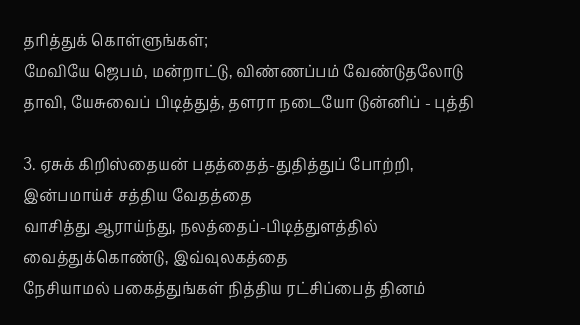தரித்துக்‌ கொள்ளுங்கள்‌;
மேவியே ஜெபம்‌, மன்றாட்டு, விண்ணப்பம்‌ வேண்டுதலோடு
தாவி, யேசுவைப்‌ பிடித்துத்‌, தளரா நடையோ டுன்னிப்‌ - புத்தி

3. ஏசுக்‌ கிறிஸ்தையன்‌ பதத்தைத்‌-துதித்துப்‌ போற்றி,
இன்பமாய்ச்‌ சத்திய வேதத்தை
வாசித்து ஆராய்ந்து, நலத்தைப்‌-பிடித்துளத்தில்‌
வைத்துக்கொண்டு, இவ்வுலகத்தை
நேசியாமல்‌ பகைத்துங்கள்‌ நித்திய ரட்சிப்பைத்‌ தினம்‌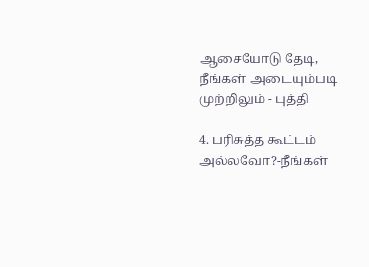ஆசையோடு தேடி, நீங்கள்‌ அடையும்படி முற்றிலும்‌ - புத்தி

4. பரிசுத்த கூட்டம்‌ அல்லவோ?-நீங்கள்‌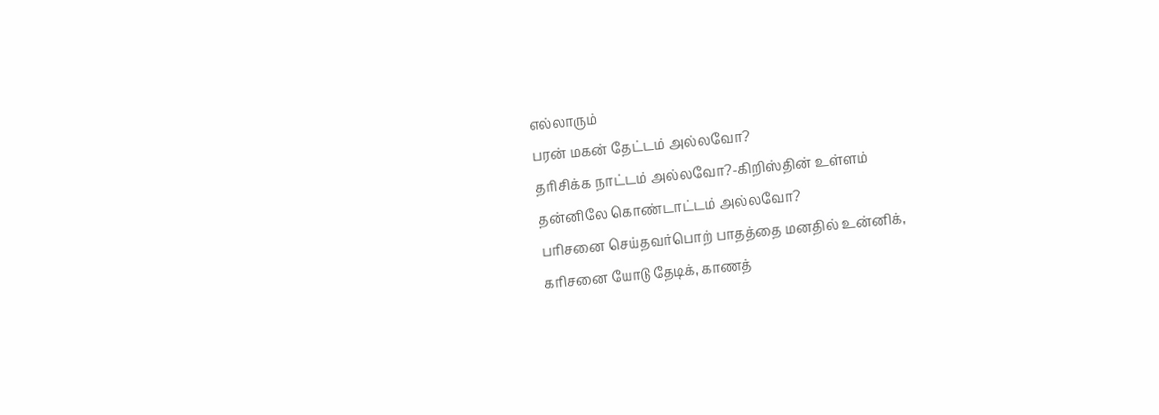எல்லாரும்‌
பரன்‌ மகன்‌ தேட்டம்‌ அல்லவோ?
தரிசிக்க நாட்டம்‌ அல்லவோ?-கிறிஸ்தின்‌ உள்ளம்‌
தன்னிலே கொண்டாட்டம்‌ அல்லவோ?
பரிசனை செய்தவர்பொற்‌ பாதத்தை மனதில்‌ உன்னிக்‌,
கரிசனை யோடு தேடிக்‌, காணத்‌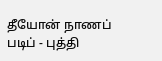தீயோன்‌ நாணப்‌ படிப்‌ - புத்தி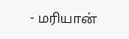- மரியான்‌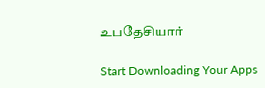உபதேசியார்‌

Start Downloading Your Apps